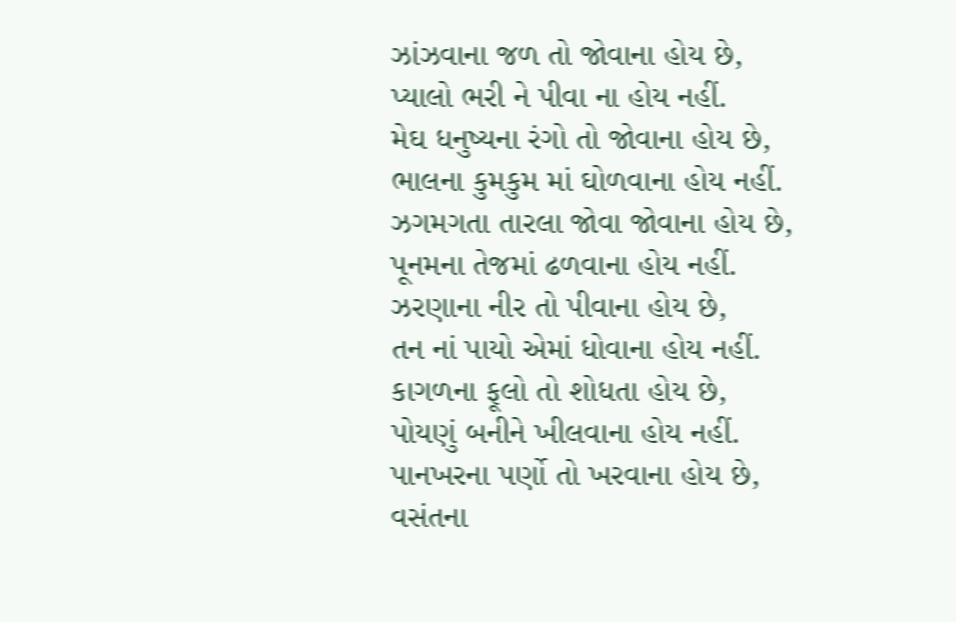ઝાંઝવાના જળ તો જોવાના હોય છે,
પ્યાલો ભરી ને પીવા ના હોય નહીં.
મેઘ ધનુષ્યના રંગો તો જોવાના હોય છે,
ભાલના કુમકુમ માં ઘોળવાના હોય નહીં.
ઝગમગતા તારલા જોવા જોવાના હોય છે,
પૂનમના તેજમાં ઢળવાના હોય નહીં.
ઝરણાના નીર તો પીવાના હોય છે,
તન નાં પાયો એમાં ધોવાના હોય નહીં.
કાગળના ફૂલો તો શોધતા હોય છે,
પોયણું બનીને ખીલવાના હોય નહીં.
પાનખરના પર્ણો તો ખરવાના હોય છે,
વસંતના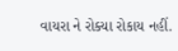વાયરા ને રોક્યા રોકાય નહીં.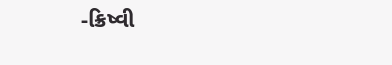-ક્રિષ્વી